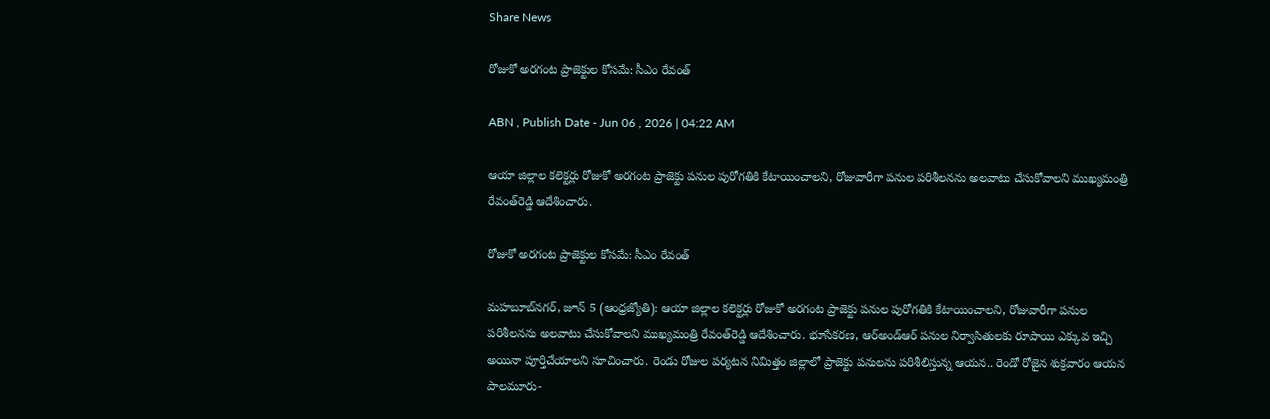Share News

రోజుకో అరగంట ప్రాజెక్టుల కోసమే: సీఎం రేవంత్‌

ABN , Publish Date - Jun 06 , 2026 | 04:22 AM

ఆయా జిల్లాల కలెక్టర్లు రోజుకో అరగంట ప్రాజెక్టు పనుల పురోగతికి కేటాయించాలని, రోజువారీగా పనుల పరిశీలనను అలవాటు చేసుకోవాలని ముఖ్యమంత్రి రేవంత్‌రెడ్డి ఆదేశించారు.

రోజుకో అరగంట ప్రాజెక్టుల కోసమే: సీఎం రేవంత్‌

మహబూబ్‌నగర్‌, జూన్‌ 5 (ఆంధ్రజ్యోతి): ఆయా జిల్లాల కలెక్టర్లు రోజుకో అరగంట ప్రాజెక్టు పనుల పురోగతికి కేటాయించాలని, రోజువారీగా పనుల పరిశీలనను అలవాటు చేసుకోవాలని ముఖ్యమంత్రి రేవంత్‌రెడ్డి ఆదేశించారు. భూసేకరణ, ఆర్‌అండ్‌ఆర్‌ పనుల నిర్వాసితులకు రూపాయి ఎక్కువ ఇచ్చి అయినా పూర్తిచేయాలని సూచించారు. రెండు రోజుల పర్యటన నిమిత్తం జిల్లాలో ప్రాజెక్టు పనులను పరిశీలిస్తున్న ఆయన.. రెండో రోజైన శుక్రవారం ఆయన పాలమూరు-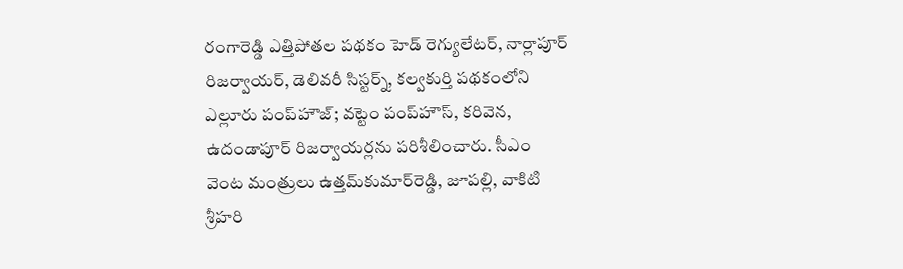రంగారెడ్డి ఎత్తిపోతల పథకం హెడ్‌ రెగ్యులేటర్‌, నార్లాపూర్‌ రిజర్వాయర్‌, డెలివరీ సిస్టర్న్‌, కల్వకుర్తి పథకంలోని ఎల్లూరు పంప్‌హౌజ్‌; వట్టెం పంప్‌హౌస్‌, కరివెన, ఉదండాపూర్‌ రిజర్వాయర్లను పరిశీలించారు. సీఎం వెంట మంత్రులు ఉత్తమ్‌కుమార్‌రెడ్డి, జూపల్లి, వాకిటి శ్రీహరి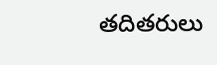తదితరులు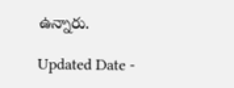ఉన్నారు.

Updated Date -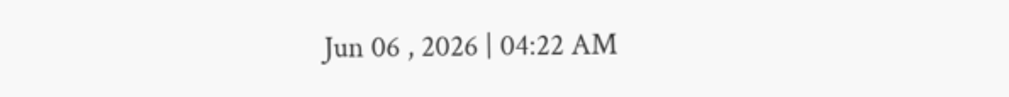Jun 06 , 2026 | 04:22 AM